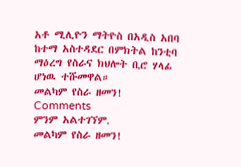አቶ ሚሊዮን ማትዮስ በአዲስ አበባ ከተማ አስተዳደር በምክትል ከንቲባ ማዕረግ የስራና ክህሎት ቢሮ ሃላፊ ሆነዉ ተሹመዋል።
መልካም የስራ ዘመን!
Comments
ምንም አልተገኘም.
መልካም የስራ ዘመን!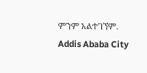ምንም አልተገኘም.
Addis Ababa City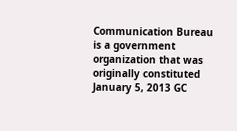Communication Bureau is a government organization that was originally constituted January 5, 2013 GC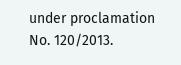under proclamation No. 120/2013.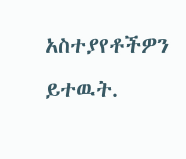አስተያየቶችዎን ይተዉት.